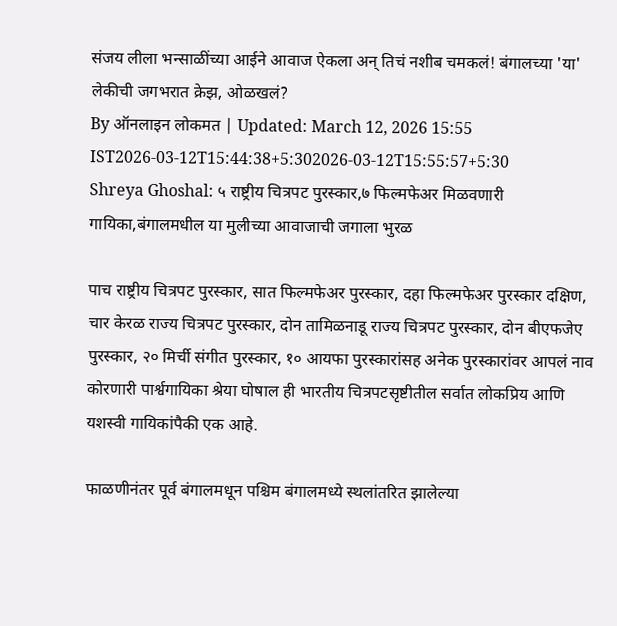संजय लीला भन्साळींच्या आईने आवाज ऐकला अन् तिचं नशीब चमकलं! बंगालच्या 'या' लेकीची जगभरात क्रेझ, ओळखलं?
By ऑनलाइन लोकमत | Updated: March 12, 2026 15:55 IST2026-03-12T15:44:38+5:302026-03-12T15:55:57+5:30
Shreya Ghoshal: ५ राष्ट्रीय चित्रपट पुरस्कार,७ फिल्मफेअर मिळवणारी गायिका,बंगालमधील या मुलीच्या आवाजाची जगाला भुरळ

पाच राष्ट्रीय चित्रपट पुरस्कार, सात फिल्मफेअर पुरस्कार, दहा फिल्मफेअर पुरस्कार दक्षिण, चार केरळ राज्य चित्रपट पुरस्कार, दोन तामिळनाडू राज्य चित्रपट पुरस्कार, दोन बीएफजेए पुरस्कार, २० मिर्ची संगीत पुरस्कार, १० आयफा पुरस्कारांसह अनेक पुरस्कारांवर आपलं नाव कोरणारी पार्श्वगायिका श्रेया घोषाल ही भारतीय चित्रपटसृष्टीतील सर्वात लोकप्रिय आणि यशस्वी गायिकांपैकी एक आहे.

फाळणीनंतर पूर्व बंगालमधून पश्चिम बंगालमध्ये स्थलांतरित झालेल्या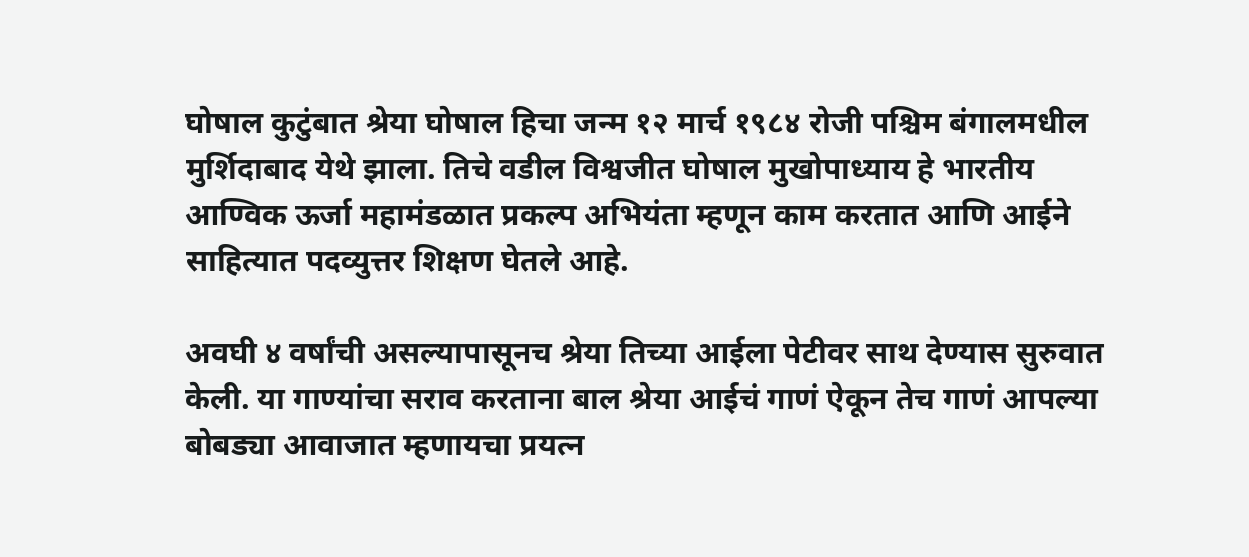घोषाल कुटुंबात श्रेया घोषाल हिचा जन्म १२ मार्च १९८४ रोजी पश्चिम बंगालमधील मुर्शिदाबाद येथे झाला. तिचे वडील विश्वजीत घोषाल मुखोपाध्याय हे भारतीय आण्विक ऊर्जा महामंडळात प्रकल्प अभियंता म्हणून काम करतात आणि आईने साहित्यात पदव्युत्तर शिक्षण घेतले आहे.

अवघी ४ वर्षांची असल्यापासूनच श्रेया तिच्या आईला पेटीवर साथ देण्यास सुरुवात केली. या गाण्यांचा सराव करताना बाल श्रेया आईचं गाणं ऐकून तेच गाणं आपल्या बोबड्या आवाजात म्हणायचा प्रयत्न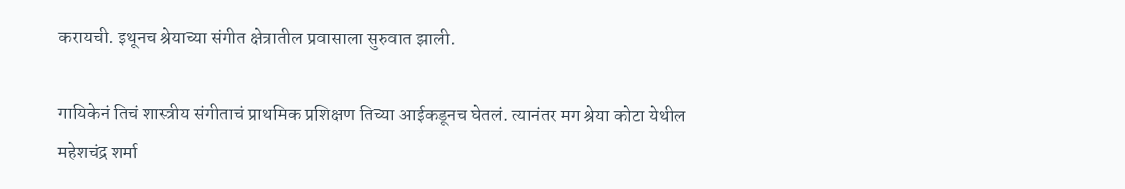करायची. इथूनच श्रेयाच्या संगीत क्षेत्रातील प्रवासाला सुरुवात झाली.

गायिकेनं तिचं शास्त्रीय संगीताचं प्राथमिक प्रशिक्षण तिच्या आईकडूनच घेतलं. त्यानंतर मग श्रेया कोटा येथील महेशचंद्र शर्मा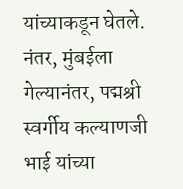यांच्याकडून घेतले. नंतर, मुंबईला गेल्यानंतर, पद्मश्री स्वर्गीय कल्याणजी भाई यांच्या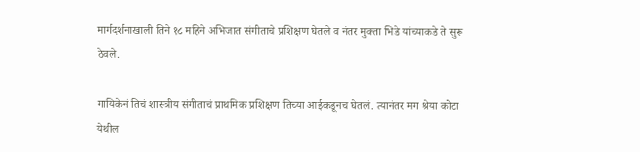मार्गदर्शनाखाली तिने १८ महिने अभिजात संगीताचे प्रशिक्षण घेतले व नंतर मुक्ता भिडे यांच्याकडे ते सुरू ठेवले.

गायिकेनं तिचं शास्त्रीय संगीताचं प्राथमिक प्रशिक्षण तिच्या आईकडूनच घेतलं. त्यानंतर मग श्रेया कोटा येथील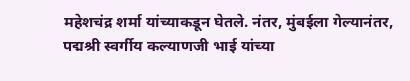महेशचंद्र शर्मा यांच्याकडून घेतले. नंतर, मुंबईला गेल्यानंतर, पद्मश्री स्वर्गीय कल्याणजी भाई यांच्या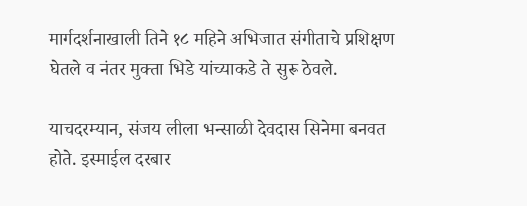मार्गदर्शनाखाली तिने १८ महिने अभिजात संगीताचे प्रशिक्षण घेतले व नंतर मुक्ता भिडे यांच्याकडे ते सुरू ठेवले.

याचदरम्यान, संजय लीला भन्साळी देवदास सिनेमा बनवत होते. इस्माईल दरबार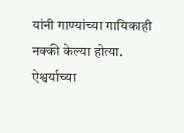यांनी गाण्यांच्या गायिकाही नक्की केल्या होत्या. ऐश्वर्याच्या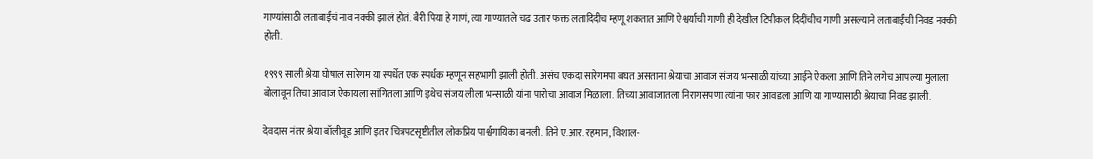गाण्यांसाठी लताबाईंचं नाव नक्की झालं होतं. बैरी पिया हे गाणं, त्या गाण्यातले चढ उतार फक्त लतादिदीच म्हणू शकतात आणि ऐश्वर्याची गाणी ही देखील टिपीकल दिदींचीच गाणी असल्याने लताबाईंची निवड नक्की होती.

१९९९ साली श्रेया घोषाल सारेगम या स्पर्धेत एक स्पर्धक म्हणून सहभागी झाली होती. असंच एकदा सारेगमपा बघत असताना श्रेयाचा आवाज संजय भन्साळी यांच्या आईने ऐकला आणि तिने लगेच आपल्या मुलाला बोलावून तिचा आवाज ऐकायला सांगितला आणि इथेच संजय लीला भन्साळी यांना पारोचा आवाज मिळाला. तिच्या आवाजातला निरागसपणा त्यांना फार आवडला आणि या गाण्यासाठी श्रेयाचा निवड झाली.

देवदास नंतर श्रेया बॉलीवूड आणि इतर चित्रपटसृष्टीतील लोकप्रिय पार्श्वगायिका बनली. तिने ए.आर. रहमान, विशाल-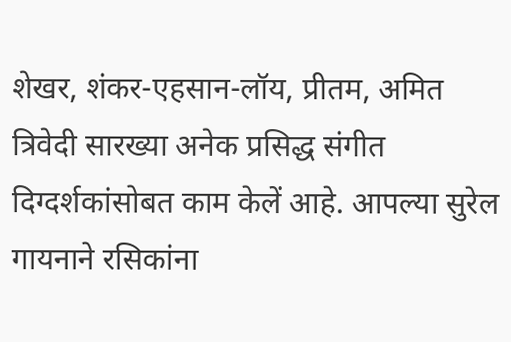शेखर, शंकर-एहसान-लॉय, प्रीतम, अमित त्रिवेदी सारख्या अनेक प्रसिद्ध संगीत दिग्दर्शकांसोबत काम केलें आहे. आपल्या सुरेल गायनाने रसिकांना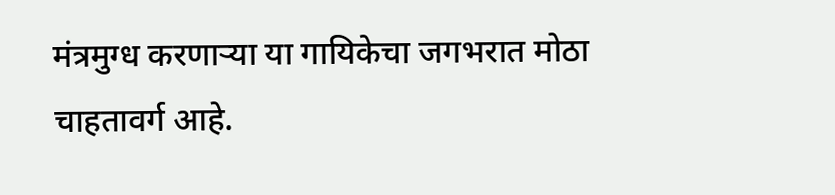मंत्रमुग्ध करणाऱ्या या गायिकेचा जगभरात मोठा चाहतावर्ग आहे.